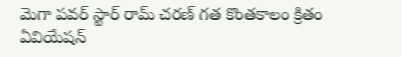మెగా పవర్ స్టార్ రామ్ చరణ్ గత కొంతకాలం క్రితం ఏవియేషన్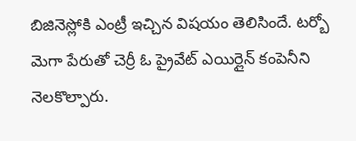బిజినెస్లోకి ఎంట్రీ ఇచ్చిన విషయం తెలిసిందే. టర్బో మెగా పేరుతో చెర్రీ ఓ ప్రైవేట్ ఎయిర్లైన్ కంపెనీని నెలకొల్పారు.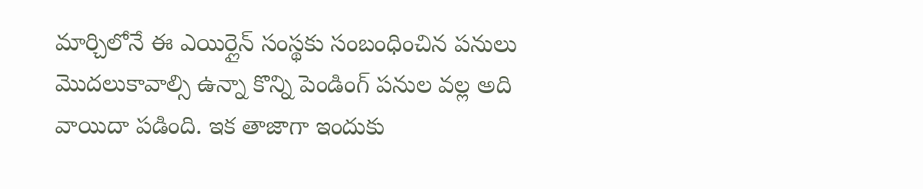మార్చిలోనే ఈ ఎయిర్లైన్ సంస్థకు సంబంధించిన పనులు మొదలుకావాల్సి ఉన్నా కొన్ని పెండింగ్ పనుల వల్ల అది వాయిదా పడింది. ఇక తాజాగా ఇందుకు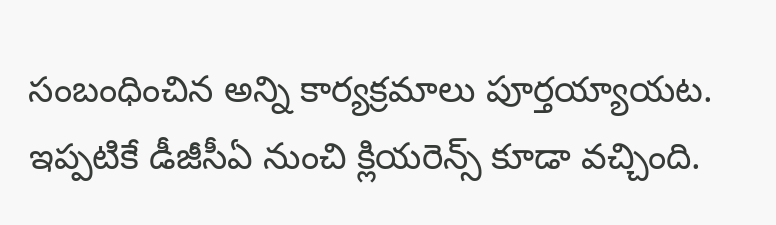సంబంధించిన అన్ని కార్యక్రమాలు పూర్తయ్యాయట. ఇప్పటికే డీజీసీఏ నుంచి క్లియరెన్స్ కూడా వచ్చింది.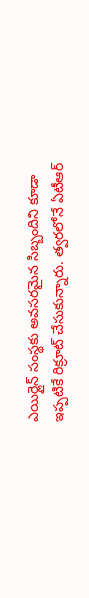ఎయిర్లైన్ సంస్థకు అవసరమైన సిబ్బందిని కూడా ఇప్పటికే రిక్రూట్ చేసుకున్నారు. త్వరలోనే ఏటీఆర్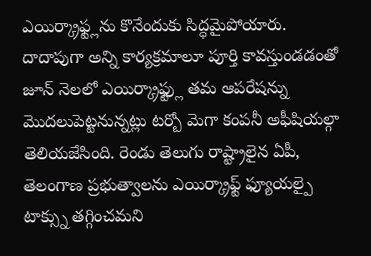ఎయిర్క్రాఫ్ట్లను కొనేందుకు సిద్ధమైపోయారు.
దాదాపుగా అన్ని కార్యక్రమాలూ పూర్తి కావస్తుండడంతో జూన్ నెలలో ఎయిర్క్రాఫ్ట్లు తమ ఆపరేషన్ను మొదలుపెట్టనున్నట్లు టర్బో మెగా కంపనీ అఫీషియల్గా తెలియజేసింది. రెండు తెలుగు రాష్ట్రాలైన ఏపీ, తెలంగాణ ప్రభుత్వాలను ఎయిర్క్రాఫ్ట్ ఫ్యూయల్పై టాక్స్ను తగ్గించమని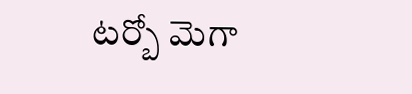టర్బో మెగా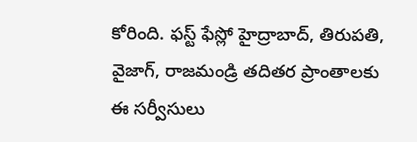కోరింది. ఫస్ట్ ఫేస్లో హైద్రాబాద్, తిరుపతి, వైజాగ్, రాజమండ్రి తదితర ప్రాంతాలకు ఈ సర్వీసులు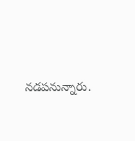నడపనున్నారు.